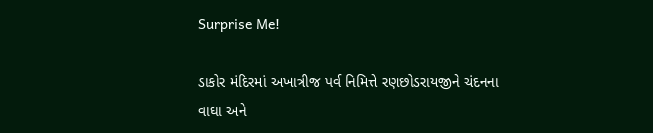Surprise Me!

ડાકોર મંદિરમાં અખાત્રીજ પર્વ નિમિત્તે રણછોડરાયજીને ચંદનના વાઘા અને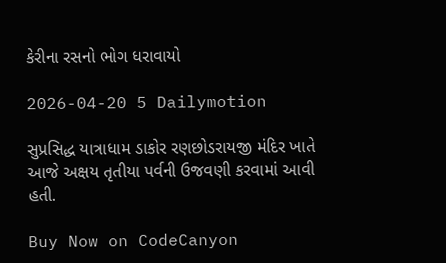કેરીના રસનો ભોગ ધરાવાયો

2026-04-20 5 Dailymotion

સુપ્રસિદ્ધ યાત્રાધામ ડાકોર રણછોડરાયજી મંદિર ખાતે આજે અક્ષય તૃતીયા પર્વની ઉજવણી કરવામાં આવી હતી.

Buy Now on CodeCanyon